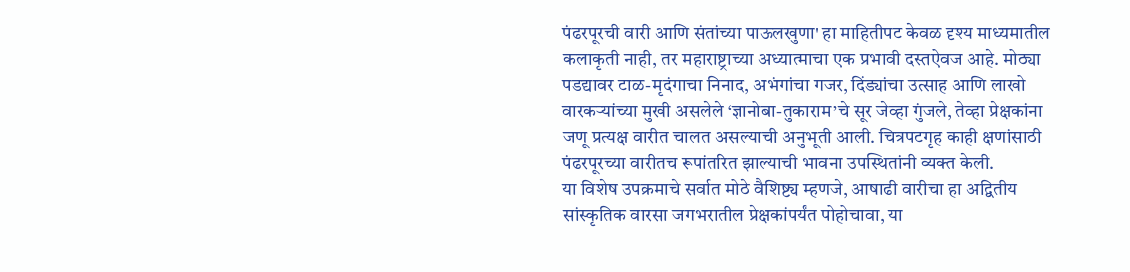पंढरपूरची वारी आणि संतांच्या पाऊलखुणा' हा माहितीपट केवळ दृश्य माध्यमातील कलाकृती नाही, तर महाराष्ट्राच्या अध्यात्माचा एक प्रभावी दस्तऐवज आहे. मोठ्या पडद्यावर टाळ-मृदंगाचा निनाद, अभंगांचा गजर, दिंड्यांचा उत्साह आणि लाखो वारकऱ्यांच्या मुखी असलेले ‘ज्ञानोबा-तुकाराम’चे सूर जेव्हा गुंजले, तेव्हा प्रेक्षकांना जणू प्रत्यक्ष वारीत चालत असल्याची अनुभूती आली. चित्रपटगृह काही क्षणांसाठी पंढरपूरच्या वारीतच रूपांतरित झाल्याची भावना उपस्थितांनी व्यक्त केली.
या विशेष उपक्रमाचे सर्वात मोठे वैशिष्ट्य म्हणजे, आषाढी वारीचा हा अद्वितीय सांस्कृतिक वारसा जगभरातील प्रेक्षकांपर्यंत पोहोचावा, या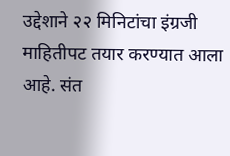उद्देशाने २२ मिनिटांचा इंग्रजी माहितीपट तयार करण्यात आला आहे. संत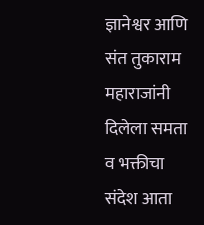ज्ञानेश्वर आणि संत तुकाराम महाराजांनी दिलेला समता व भक्तीचा संदेश आता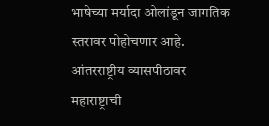भाषेच्या मर्यादा ओलांडून जागतिक स्तरावर पोहोचणार आहे. आंतरराष्ट्रीय व्यासपीठावर महाराष्ट्राची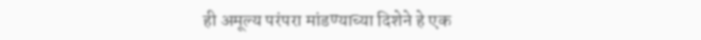ही अमूल्य परंपरा मांडण्याच्या दिशेने हे एक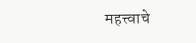महत्त्वाचे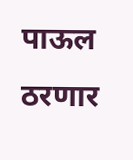पाऊल ठरणार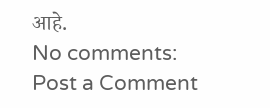आहे.
No comments:
Post a Comment